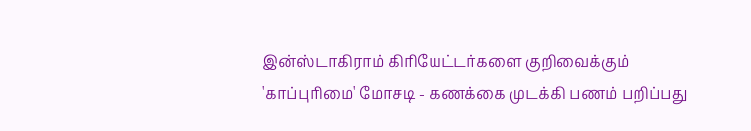இன்ஸ்டாகிராம் கிரியேட்டர்களை குறிவைக்கும் 'காப்புரிமை' மோசடி - கணக்கை முடக்கி பணம் பறிப்பது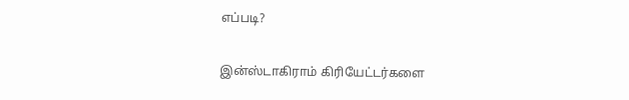எப்படி?

இன்ஸ்டாகிராம் கிரியேட்டர்களை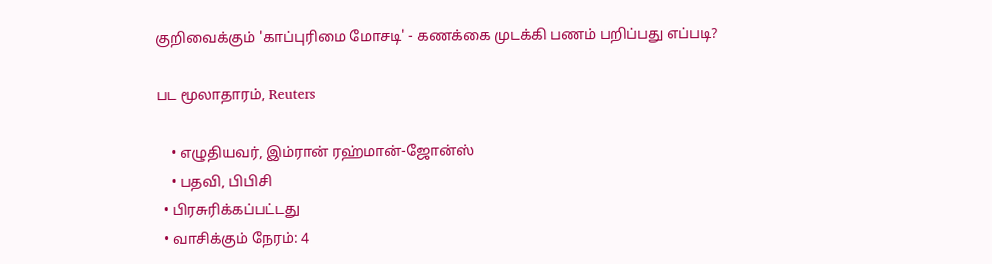குறிவைக்கும் 'காப்புரிமை மோசடி' - கணக்கை முடக்கி பணம் பறிப்பது எப்படி?

பட மூலாதாரம், Reuters

    • எழுதியவர், இம்ரான் ரஹ்மான்-ஜோன்ஸ்
    • பதவி, பிபிசி
  • பிரசுரிக்கப்பட்டது
  • வாசிக்கும் நேரம்: 4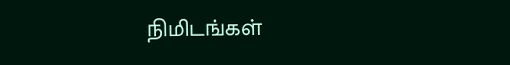நிமிடங்கள்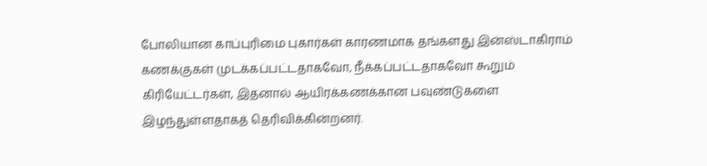போலியான காப்புரிமை புகார்கள் காரணமாக தங்களது இன்ஸ்டாகிராம் கணக்குகள் முடக்கப்பட்டதாகவோ, நீக்கப்பட்டதாகவோ கூறும் கிரியேட்டர்கள், இதனால் ஆயிரக்கணக்கான பவுண்டுகளை இழந்துள்ளதாகத் தெரிவிக்கின்றனர்.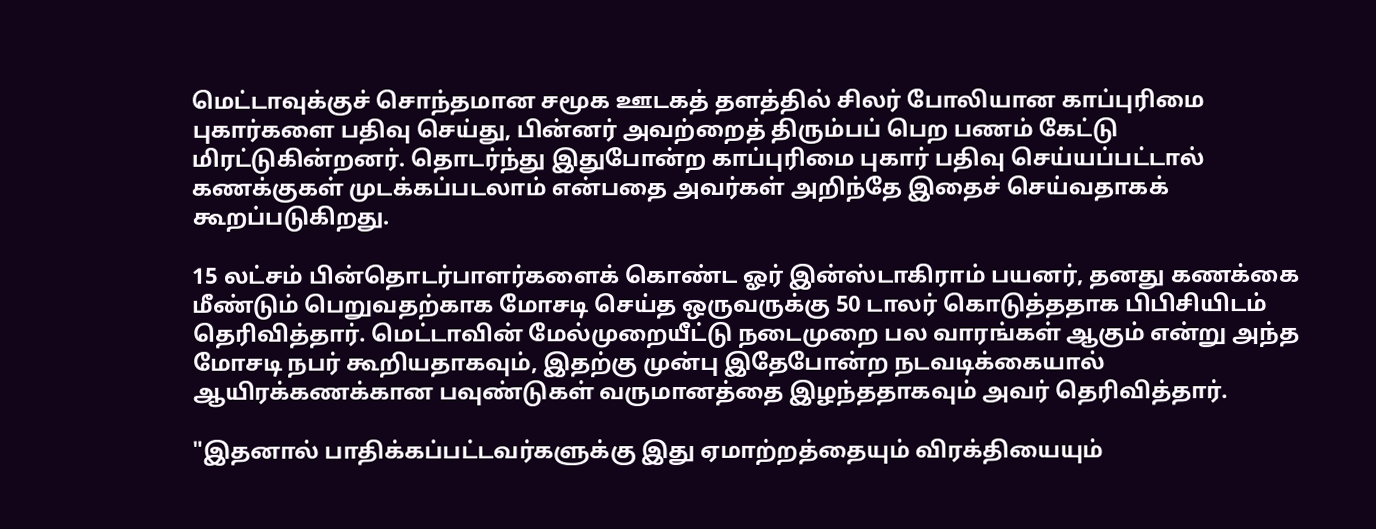மெட்டாவுக்குச் சொந்தமான சமூக ஊடகத் தளத்தில் சிலர் போலியான காப்புரிமை புகார்களை பதிவு செய்து, பின்னர் அவற்றைத் திரும்பப் பெற பணம் கேட்டு மிரட்டுகின்றனர். தொடர்ந்து இதுபோன்ற காப்புரிமை புகார் பதிவு செய்யப்பட்டால் கணக்குகள் முடக்கப்படலாம் என்பதை அவர்கள் அறிந்தே இதைச் செய்வதாகக் கூறப்படுகிறது.

15 லட்சம் பின்தொடர்பாளர்களைக் கொண்ட ஓர் இன்ஸ்டாகிராம் பயனர், தனது கணக்கை மீண்டும் பெறுவதற்காக மோசடி செய்த ஒருவருக்கு 50 டாலர் கொடுத்ததாக பிபிசியிடம் தெரிவித்தார். மெட்டாவின் மேல்முறையீட்டு நடைமுறை பல வாரங்கள் ஆகும் என்று அந்த மோசடி நபர் கூறியதாகவும், இதற்கு முன்பு இதேபோன்ற நடவடிக்கையால் ஆயிரக்கணக்கான பவுண்டுகள் வருமானத்தை இழந்ததாகவும் அவர் தெரிவித்தார்.

"இதனால் பாதிக்கப்பட்டவர்களுக்கு இது ஏமாற்றத்தையும் விரக்தியையும்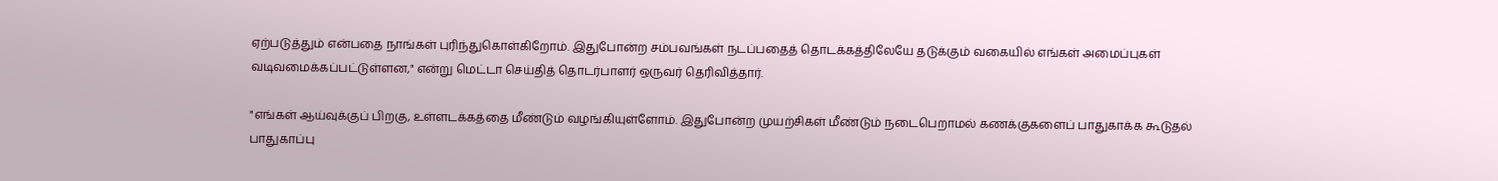ஏற்படுத்தும் என்பதை நாங்கள் புரிந்துகொள்கிறோம். இதுபோன்ற சம்பவங்கள் நடப்பதைத் தொடக்கத்திலேயே தடுக்கும் வகையில் எங்கள் அமைப்புகள் வடிவமைக்கப்பட்டுள்ளன," என்று மெட்டா செய்தித் தொடர்பாளர் ஒருவர் தெரிவித்தார்.

"எங்கள் ஆய்வுக்குப் பிறகு, உள்ளடக்கத்தை மீண்டும் வழங்கியுள்ளோம். இதுபோன்ற முயற்சிகள் மீண்டும் நடைபெறாமல் கணக்குகளைப் பாதுகாக்க கூடுதல் பாதுகாப்பு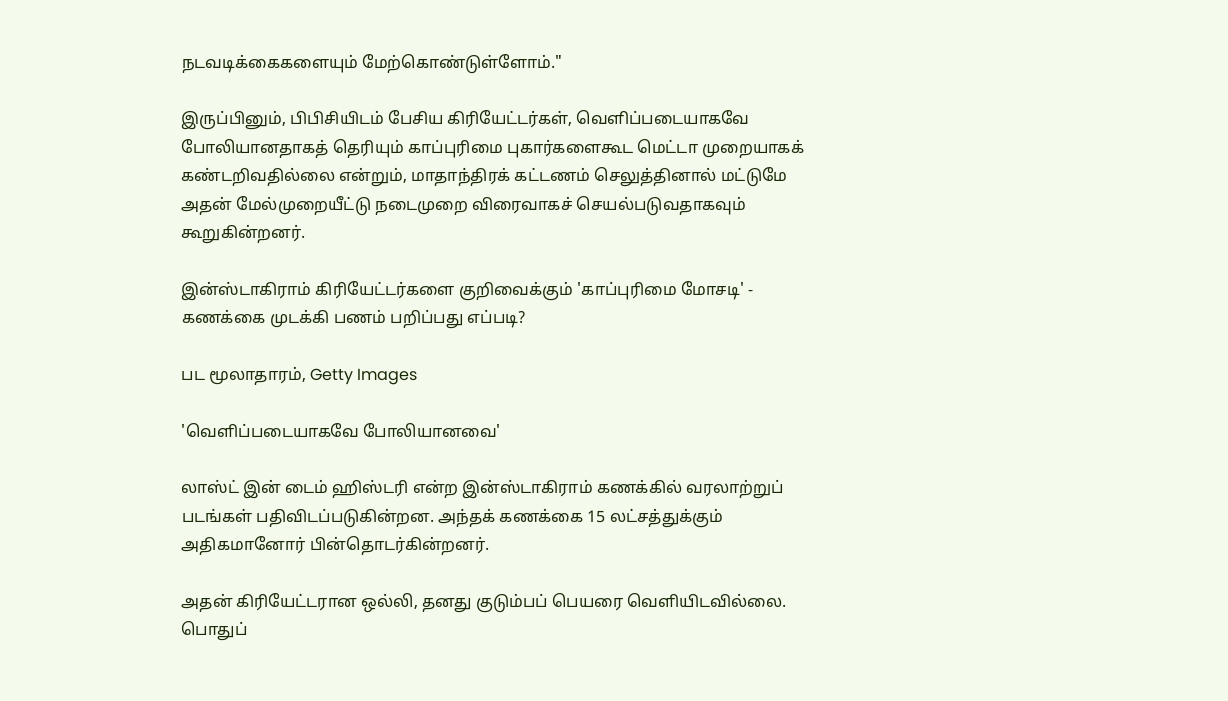நடவடிக்கைகளையும் மேற்கொண்டுள்ளோம்."

இருப்பினும், பிபிசியிடம் பேசிய கிரியேட்டர்கள், வெளிப்படையாகவே போலியானதாகத் தெரியும் காப்புரிமை புகார்களைகூட மெட்டா முறையாகக் கண்டறிவதில்லை என்றும், மாதாந்திரக் கட்டணம் செலுத்தினால் மட்டுமே அதன் மேல்முறையீட்டு நடைமுறை விரைவாகச் செயல்படுவதாகவும் கூறுகின்றனர்.

இன்ஸ்டாகிராம் கிரியேட்டர்களை குறிவைக்கும் 'காப்புரிமை மோசடி' - கணக்கை முடக்கி பணம் பறிப்பது எப்படி?

பட மூலாதாரம், Getty Images

'வெளிப்படையாகவே போலியானவை'

லாஸ்ட் இன் டைம் ஹிஸ்டரி என்ற இன்ஸ்டாகிராம் கணக்கில் வரலாற்றுப் படங்கள் பதிவிடப்படுகின்றன. அந்தக் கணக்கை 15 லட்சத்துக்கும் அதிகமானோர் பின்தொடர்கின்றனர்.

அதன் கிரியேட்டரான ஒல்லி, தனது குடும்பப் பெயரை வெளியிடவில்லை. பொதுப்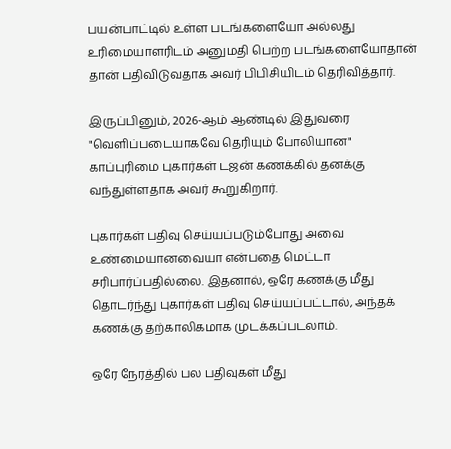பயன்பாட்டில் உள்ள படங்களையோ அல்லது உரிமையாளரிடம் அனுமதி பெற்ற படங்களையோதான் தான் பதிவிடுவதாக அவர் பிபிசியிடம் தெரிவித்தார்.

இருப்பினும், 2026-ஆம் ஆண்டில் இதுவரை "வெளிப்படையாகவே தெரியும் போலியான" காப்புரிமை புகார்கள் டஜன் கணக்கில் தனக்கு வந்துள்ளதாக அவர் கூறுகிறார்.

புகார்கள் பதிவு செய்யப்படும்போது அவை உண்மையானவையா என்பதை மெட்டா சரிபார்ப்பதில்லை. இதனால், ஒரே கணக்கு மீது தொடர்ந்து புகார்கள் பதிவு செய்யப்பட்டால், அந்தக் கணக்கு தற்காலிகமாக முடக்கப்படலாம்.

ஒரே நேரத்தில் பல பதிவுகள் மீது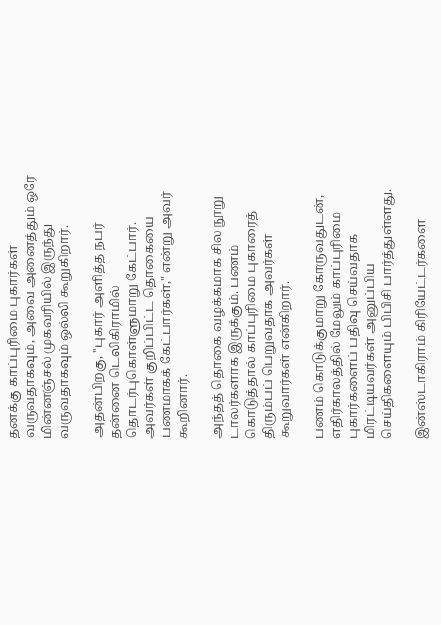தனக்கு காப்புரிமை புகார்கள் வருவதாகவும், அவை அனைத்தும் ஒரே மின்னஞ்சல் முகவரியில் இருந்து வருவதாகவும் ஒல்லி கூறுகிறார்.

அதன்பிறகு, ''புகார் அளித்த நபர் தன்னை டெலிகிராமில் தொடர்புகொள்ளுமாறு கேட்பார். அவர்கள் குறிப்பிட்ட தொகையை பணமாகக் கேட்பார்கள்," என்று அவர் கூறினார்.

அந்தத் தொகை வழக்கமாக சில நூறு டாலர்களாக இருக்கும். பணம் கொடுத்தால் காப்புரிமை புகாரைத் திரும்பப் பெறுவதாக அவர்கள் கூறுவார்கள் என்கிறார்.

பணம் கொடுக்குமாறு கோருவதுடன், எதிர்காலத்தில் மேலும் காப்புரிமை புகார்களைப் பதிவு செய்வதாக மிரட்டியவர்கள் அனுப்பிய செய்திகளையும் பிபிசி பார்த்துள்ளது.

இன்ஸ்டாகிராம் கிரியேட்டர்களை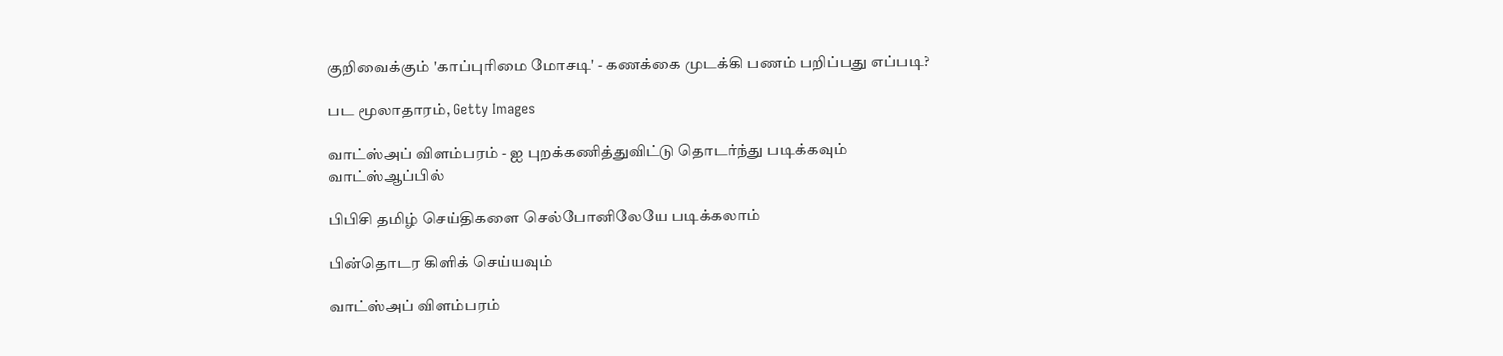குறிவைக்கும் 'காப்புரிமை மோசடி' - கணக்கை முடக்கி பணம் பறிப்பது எப்படி?

பட மூலாதாரம், Getty Images

வாட்ஸ்அப் விளம்பரம் - ஐ புறக்கணித்துவிட்டு தொடர்ந்து படிக்கவும்
வாட்ஸ்ஆப்பில்

பிபிசி தமிழ் செய்திகளை செல்போனிலேயே படிக்கலாம்

பின்தொடர கிளிக் செய்யவும்

வாட்ஸ்அப் விளம்பரம்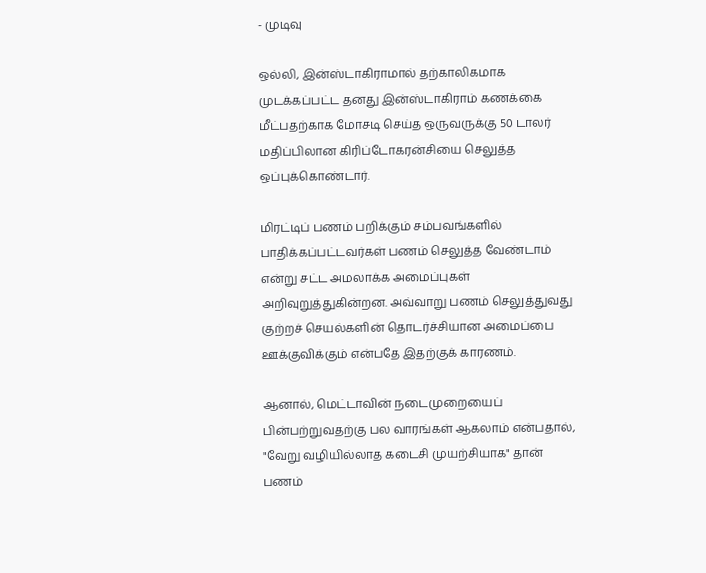- முடிவு

ஒல்லி, இன்ஸ்டாகிராமால் தற்காலிகமாக முடக்கப்பட்ட தனது இன்ஸ்டாகிராம் கணக்கை மீட்பதற்காக மோசடி செய்த ஒருவருக்கு 50 டாலர் மதிப்பிலான கிரிப்டோகரன்சியை செலுத்த ஒப்புக்கொண்டார்.

மிரட்டிப் பணம் பறிக்கும் சம்பவங்களில் பாதிக்கப்பட்டவர்கள் பணம் செலுத்த வேண்டாம் என்று சட்ட அமலாக்க அமைப்புகள் அறிவுறுத்துகின்றன. அவ்வாறு பணம் செலுத்துவது குற்றச் செயல்களின் தொடர்ச்சியான அமைப்பை ஊக்குவிக்கும் என்பதே இதற்குக் காரணம்.

ஆனால், மெட்டாவின் நடைமுறையைப் பின்பற்றுவதற்கு பல வாரங்கள் ஆகலாம் என்பதால், "வேறு வழியில்லாத கடைசி முயற்சியாக" தான் பணம்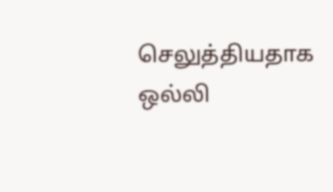செலுத்தியதாக ஒல்லி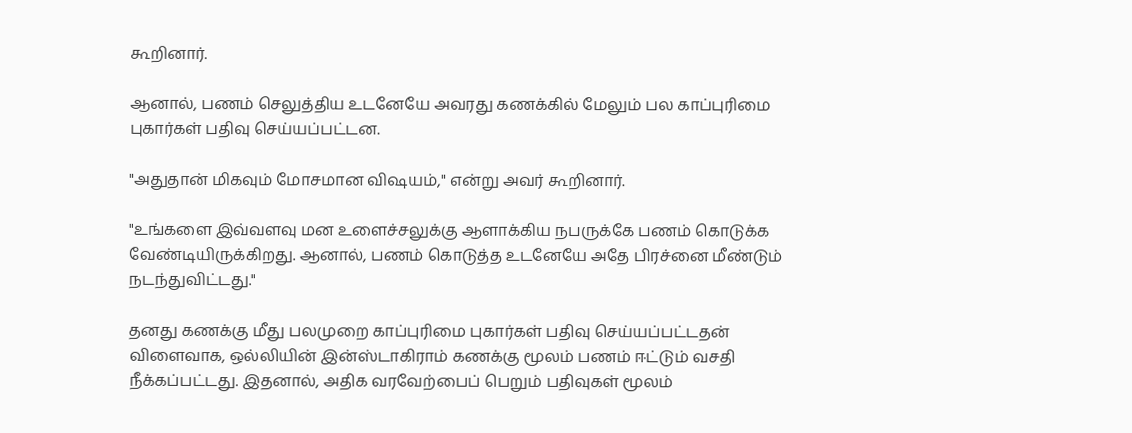கூறினார்.

ஆனால், பணம் செலுத்திய உடனேயே அவரது கணக்கில் மேலும் பல காப்புரிமை புகார்கள் பதிவு செய்யப்பட்டன.

"அதுதான் மிகவும் மோசமான விஷயம்," என்று அவர் கூறினார்.

"உங்களை இவ்வளவு மன உளைச்சலுக்கு ஆளாக்கிய நபருக்கே பணம் கொடுக்க வேண்டியிருக்கிறது. ஆனால், பணம் கொடுத்த உடனேயே அதே பிரச்னை மீண்டும் நடந்துவிட்டது."

தனது கணக்கு மீது பலமுறை காப்புரிமை புகார்கள் பதிவு செய்யப்பட்டதன் விளைவாக, ஒல்லியின் இன்ஸ்டாகிராம் கணக்கு மூலம் பணம் ஈட்டும் வசதி நீக்கப்பட்டது. இதனால், அதிக வரவேற்பைப் பெறும் பதிவுகள் மூலம்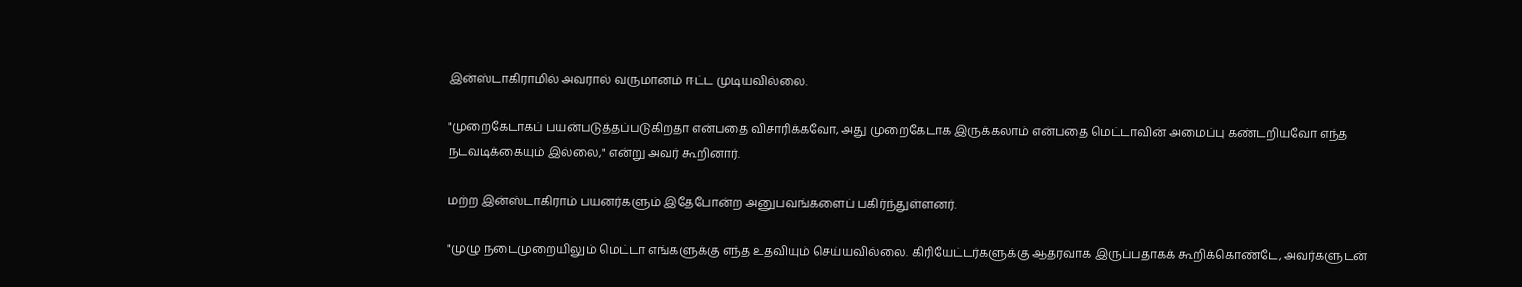இன்ஸ்டாகிராமில் அவரால் வருமானம் ஈட்ட முடியவில்லை.

"முறைகேடாகப் பயன்படுத்தப்படுகிறதா என்பதை விசாரிக்கவோ, அது முறைகேடாக இருக்கலாம் என்பதை மெட்டாவின் அமைப்பு கண்டறியவோ எந்த நடவடிக்கையும் இல்லை," என்று அவர் கூறினார்.

மற்ற இன்ஸ்டாகிராம் பயனர்களும் இதேபோன்ற அனுபவங்களைப் பகிர்ந்துள்ளனர்.

"முழு நடைமுறையிலும் மெட்டா எங்களுக்கு எந்த உதவியும் செய்யவில்லை. கிரியேட்டர்களுக்கு ஆதரவாக இருப்பதாகக் கூறிக்கொண்டே, அவர்களுடன்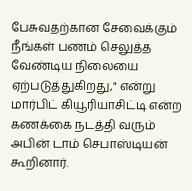பேசுவதற்கான சேவைக்கும் நீங்கள் பணம் செலுத்த வேண்டிய நிலையை ஏற்படுத்துகிறது," என்று மார்பிட் கியூரியாசிட்டி என்ற கணக்கை நடத்தி வரும் அபின் டாம் செபாஸ்டியன் கூறினார்.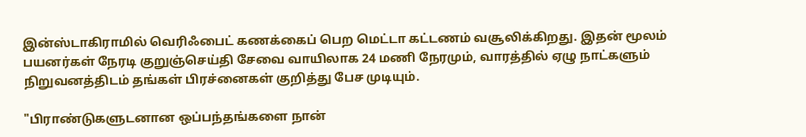இன்ஸ்டாகிராமில் வெரிஃபைட் கணக்கைப் பெற மெட்டா கட்டணம் வசூலிக்கிறது. இதன் மூலம் பயனர்கள் நேரடி குறுஞ்செய்தி சேவை வாயிலாக 24 மணி நேரமும், வாரத்தில் ஏழு நாட்களும் நிறுவனத்திடம் தங்கள் பிரச்னைகள் குறித்து பேச முடியும்.

"பிராண்டுகளுடனான ஒப்பந்தங்களை நான்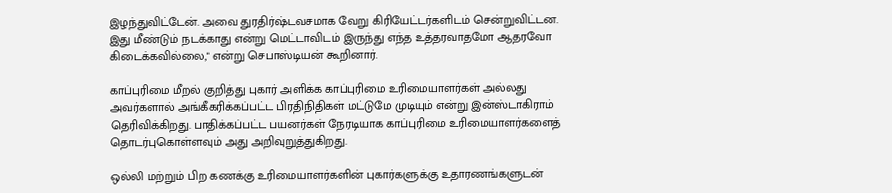இழந்துவிட்டேன். அவை துரதிர்ஷ்டவசமாக வேறு கிரியேட்டர்களிடம் சென்றுவிட்டன. இது மீண்டும் நடக்காது என்று மெட்டாவிடம் இருந்து எந்த உத்தரவாதமோ ஆதரவோ கிடைக்கவில்லை," என்று செபாஸ்டியன் கூறினார்.

காப்புரிமை மீறல் குறித்து புகார் அளிக்க காப்புரிமை உரிமையாளர்கள் அல்லது அவர்களால் அங்கீகரிக்கப்பட்ட பிரதிநிதிகள் மட்டுமே முடியும் என்று இன்ஸ்டாகிராம் தெரிவிக்கிறது. பாதிக்கப்பட்ட பயனர்கள் நேரடியாக காப்புரிமை உரிமையாளர்களைத் தொடர்புகொள்ளவும் அது அறிவுறுத்துகிறது.

ஒல்லி மற்றும் பிற கணக்கு உரிமையாளர்களின் புகார்களுக்கு உதாரணங்களுடன்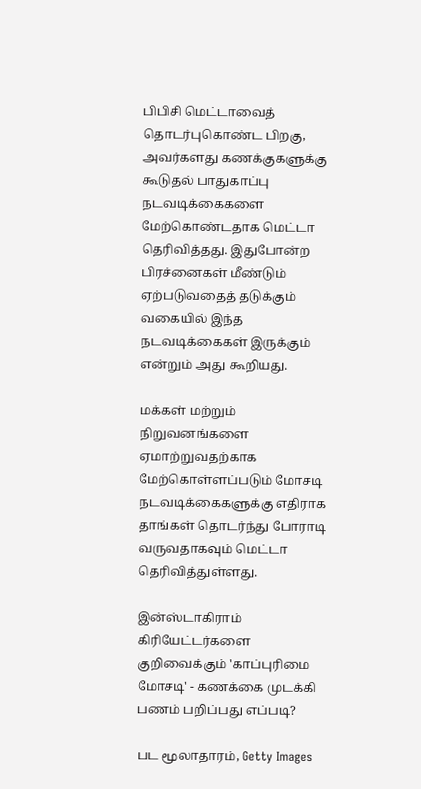பிபிசி மெட்டாவைத் தொடர்புகொண்ட பிறகு, அவர்களது கணக்குகளுக்கு கூடுதல் பாதுகாப்பு நடவடிக்கைகளை மேற்கொண்டதாக மெட்டா தெரிவித்தது. இதுபோன்ற பிரச்னைகள் மீண்டும் ஏற்படுவதைத் தடுக்கும் வகையில் இந்த நடவடிக்கைகள் இருக்கும் என்றும் அது கூறியது.

மக்கள் மற்றும் நிறுவனங்களை ஏமாற்றுவதற்காக மேற்கொள்ளப்படும் மோசடி நடவடிக்கைகளுக்கு எதிராக தாங்கள் தொடர்ந்து போராடி வருவதாகவும் மெட்டா தெரிவித்துள்ளது.

இன்ஸ்டாகிராம் கிரியேட்டர்களை குறிவைக்கும் 'காப்புரிமை மோசடி' - கணக்கை முடக்கி பணம் பறிப்பது எப்படி?

பட மூலாதாரம், Getty Images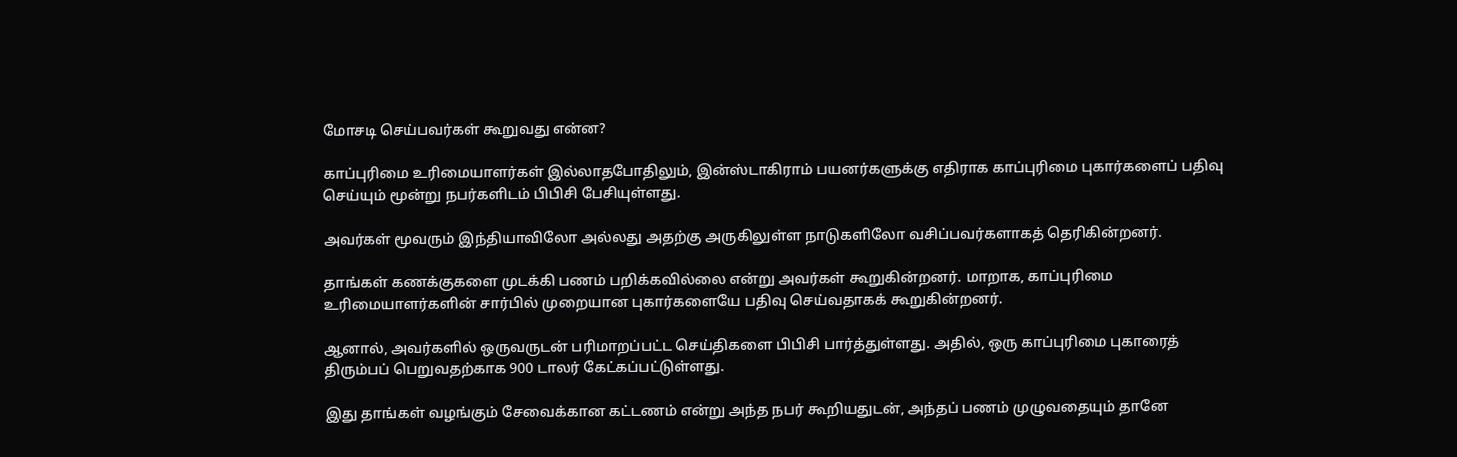மோசடி செய்பவர்கள் கூறுவது என்ன?

காப்புரிமை உரிமையாளர்கள் இல்லாதபோதிலும், இன்ஸ்டாகிராம் பயனர்களுக்கு எதிராக காப்புரிமை புகார்களைப் பதிவு செய்யும் மூன்று நபர்களிடம் பிபிசி பேசியுள்ளது.

அவர்கள் மூவரும் இந்தியாவிலோ அல்லது அதற்கு அருகிலுள்ள நாடுகளிலோ வசிப்பவர்களாகத் தெரிகின்றனர்.

தாங்கள் கணக்குகளை முடக்கி பணம் பறிக்கவில்லை என்று அவர்கள் கூறுகின்றனர். மாறாக, காப்புரிமை உரிமையாளர்களின் சார்பில் முறையான புகார்களையே பதிவு செய்வதாகக் கூறுகின்றனர்.

ஆனால், அவர்களில் ஒருவருடன் பரிமாறப்பட்ட செய்திகளை பிபிசி பார்த்துள்ளது. அதில், ஒரு காப்புரிமை புகாரைத் திரும்பப் பெறுவதற்காக 900 டாலர் கேட்கப்பட்டுள்ளது.

இது தாங்கள் வழங்கும் சேவைக்கான கட்டணம் என்று அந்த நபர் கூறியதுடன், அந்தப் பணம் முழுவதையும் தானே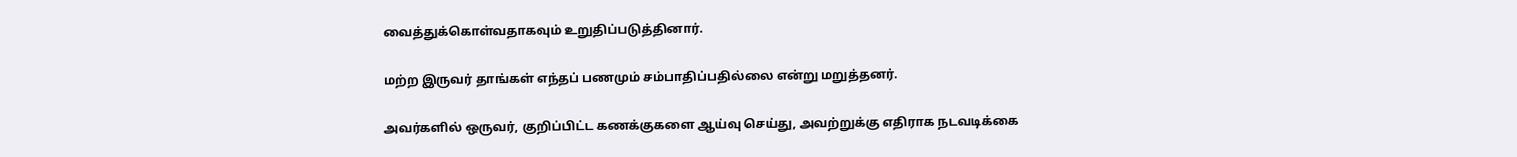வைத்துக்கொள்வதாகவும் உறுதிப்படுத்தினார்.

மற்ற இருவர் தாங்கள் எந்தப் பணமும் சம்பாதிப்பதில்லை என்று மறுத்தனர்.

அவர்களில் ஒருவர், குறிப்பிட்ட கணக்குகளை ஆய்வு செய்து, அவற்றுக்கு எதிராக நடவடிக்கை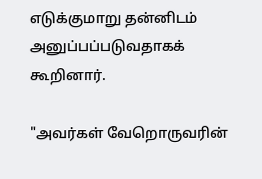எடுக்குமாறு தன்னிடம் அனுப்பப்படுவதாகக் கூறினார்.

"அவர்கள் வேறொருவரின்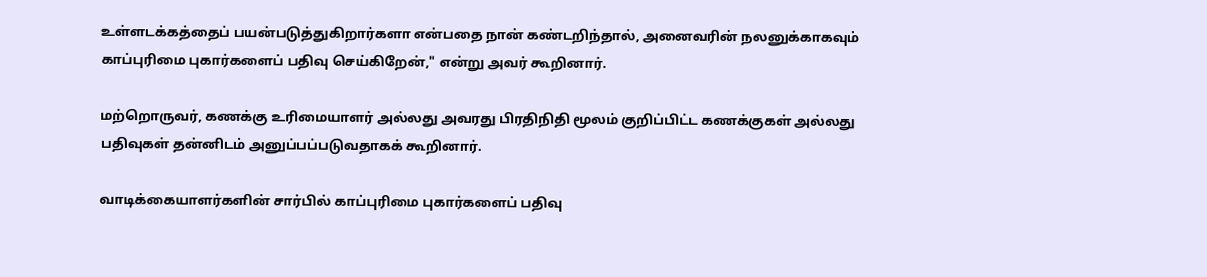உள்ளடக்கத்தைப் பயன்படுத்துகிறார்களா என்பதை நான் கண்டறிந்தால், அனைவரின் நலனுக்காகவும் காப்புரிமை புகார்களைப் பதிவு செய்கிறேன்," என்று அவர் கூறினார்.

மற்றொருவர், கணக்கு உரிமையாளர் அல்லது அவரது பிரதிநிதி மூலம் குறிப்பிட்ட கணக்குகள் அல்லது பதிவுகள் தன்னிடம் அனுப்பப்படுவதாகக் கூறினார்.

வாடிக்கையாளர்களின் சார்பில் காப்புரிமை புகார்களைப் பதிவு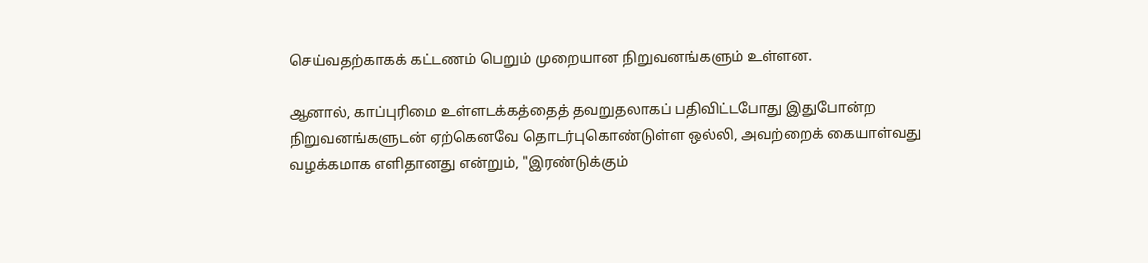செய்வதற்காகக் கட்டணம் பெறும் முறையான நிறுவனங்களும் உள்ளன.

ஆனால், காப்புரிமை உள்ளடக்கத்தைத் தவறுதலாகப் பதிவிட்டபோது இதுபோன்ற நிறுவனங்களுடன் ஏற்கெனவே தொடர்புகொண்டுள்ள ஒல்லி, அவற்றைக் கையாள்வது வழக்கமாக எளிதானது என்றும், "இரண்டுக்கும்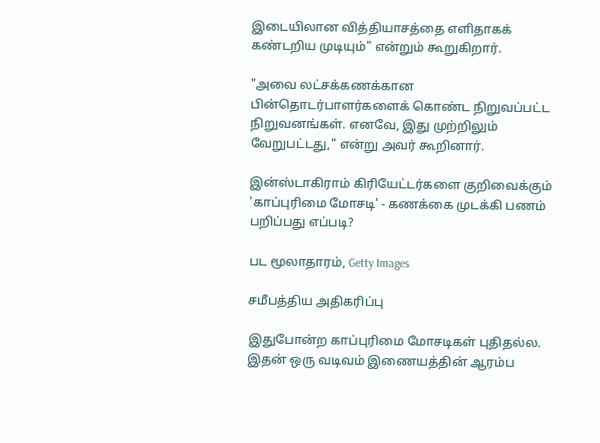இடையிலான வித்தியாசத்தை எளிதாகக் கண்டறிய முடியும்" என்றும் கூறுகிறார்.

"அவை லட்சக்கணக்கான பின்தொடர்பாளர்களைக் கொண்ட நிறுவப்பட்ட நிறுவனங்கள். எனவே, இது முற்றிலும் வேறுபட்டது," என்று அவர் கூறினார்.

இன்ஸ்டாகிராம் கிரியேட்டர்களை குறிவைக்கும் 'காப்புரிமை மோசடி' - கணக்கை முடக்கி பணம் பறிப்பது எப்படி?

பட மூலாதாரம், Getty Images

சமீபத்திய அதிகரிப்பு

இதுபோன்ற காப்புரிமை மோசடிகள் புதிதல்ல. இதன் ஒரு வடிவம் இணையத்தின் ஆரம்ப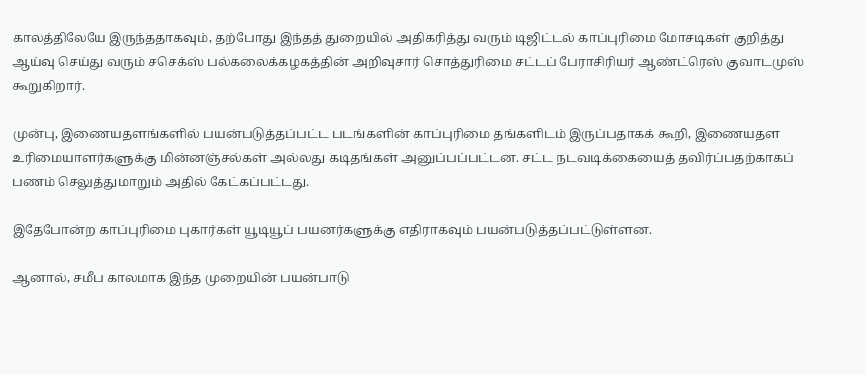காலத்திலேயே இருந்ததாகவும், தற்போது இந்தத் துறையில் அதிகரித்து வரும் டிஜிட்டல் காப்புரிமை மோசடிகள் குறித்து ஆய்வு செய்து வரும் சசெக்ஸ் பல்கலைக்கழகத்தின் அறிவுசார் சொத்துரிமை சட்டப் பேராசிரியர் ஆண்ட்ரெஸ் குவாடமுஸ் கூறுகிறார்.

முன்பு, இணையதளங்களில் பயன்படுத்தப்பட்ட படங்களின் காப்புரிமை தங்களிடம் இருப்பதாகக் கூறி, இணையதள உரிமையாளர்களுக்கு மின்னஞ்சல்கள் அல்லது கடிதங்கள் அனுப்பப்பட்டன. சட்ட நடவடிக்கையைத் தவிர்ப்பதற்காகப் பணம் செலுத்துமாறும் அதில் கேட்கப்பட்டது.

இதேபோன்ற காப்புரிமை புகார்கள் யூடியூப் பயனர்களுக்கு எதிராகவும் பயன்படுத்தப்பட்டுள்ளன.

ஆனால், சமீப காலமாக இந்த முறையின் பயன்பாடு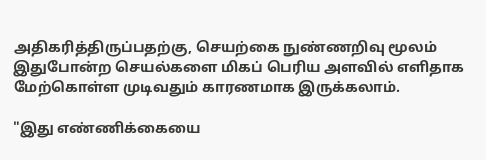அதிகரித்திருப்பதற்கு, செயற்கை நுண்ணறிவு மூலம் இதுபோன்ற செயல்களை மிகப் பெரிய அளவில் எளிதாக மேற்கொள்ள முடிவதும் காரணமாக இருக்கலாம்.

"இது எண்ணிக்கையை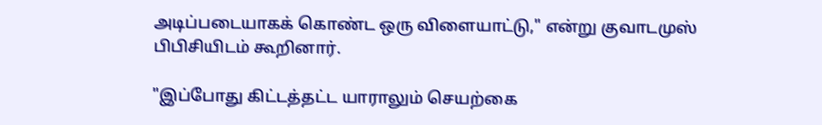அடிப்படையாகக் கொண்ட ஒரு விளையாட்டு," என்று குவாடமுஸ் பிபிசியிடம் கூறினார்.

"இப்போது கிட்டத்தட்ட யாராலும் செயற்கை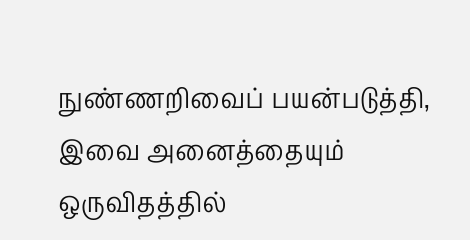நுண்ணறிவைப் பயன்படுத்தி, இவை அனைத்தையும் ஒருவிதத்தில்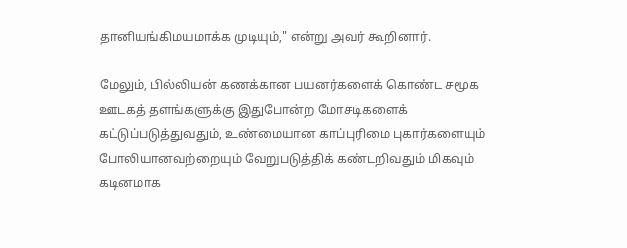தானியங்கிமயமாக்க முடியும்," என்று அவர் கூறினார்.

மேலும், பில்லியன் கணக்கான பயனர்களைக் கொண்ட சமூக ஊடகத் தளங்களுக்கு இதுபோன்ற மோசடிகளைக் கட்டுப்படுத்துவதும், உண்மையான காப்புரிமை புகார்களையும் போலியானவற்றையும் வேறுபடுத்திக் கண்டறிவதும் மிகவும் கடினமாக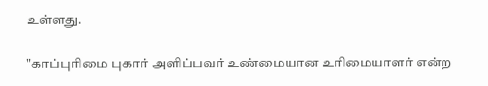உள்ளது.

"காப்புரிமை புகார் அளிப்பவர் உண்மையான உரிமையாளர் என்ற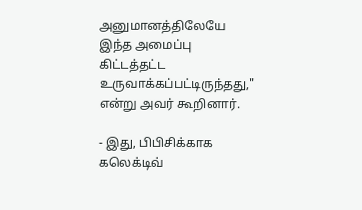அனுமானத்திலேயே இந்த அமைப்பு கிட்டத்தட்ட உருவாக்கப்பட்டிருந்தது," என்று அவர் கூறினார்.

- இது, பிபிசிக்காக கலெக்டிவ்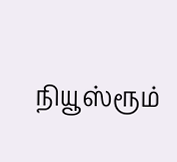நியூஸ்ரூம்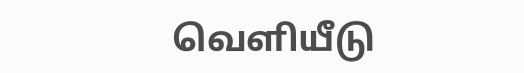வெளியீடு